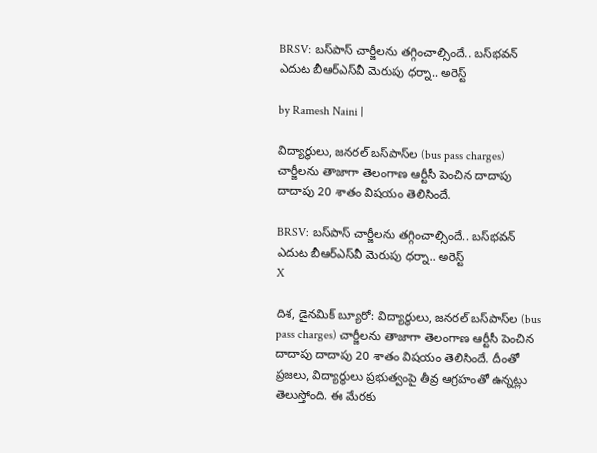BRSV: బస్‌పాస్ చార్జీలను తగ్గించాల్సిందే.. బస్‌భవన్ ఎదుట బీఆర్ఎస్‌వీ మెరుపు ధర్నా.. అరెస్ట్

by Ramesh Naini |

విద్యార్థులు, జనరల్ బస్‌పాస్‌ల (bus pass charges) చార్జీలను తాజాగా తెలంగాణ ఆర్టీసీ పెంచిన దాదాపు దాదాపు 20 శాతం విషయం తెలిసిందే.

BRSV: బస్‌పాస్ చార్జీలను తగ్గించాల్సిందే.. బస్‌భవన్ ఎదుట బీఆర్ఎస్‌వీ మెరుపు ధర్నా.. అరెస్ట్
X

దిశ, డైనమిక్ బ్యూరో: విద్యార్థులు, జనరల్ బస్‌పాస్‌ల (bus pass charges) చార్జీలను తాజాగా తెలంగాణ ఆర్టీసీ పెంచిన దాదాపు దాదాపు 20 శాతం విషయం తెలిసిందే. దీంతో ప్రజలు, విద్యార్థులు ప్రభుత్వంపై తీవ్ర ఆగ్రహంతో ఉన్నట్లు తెలుస్తోంది. ఈ మేరకు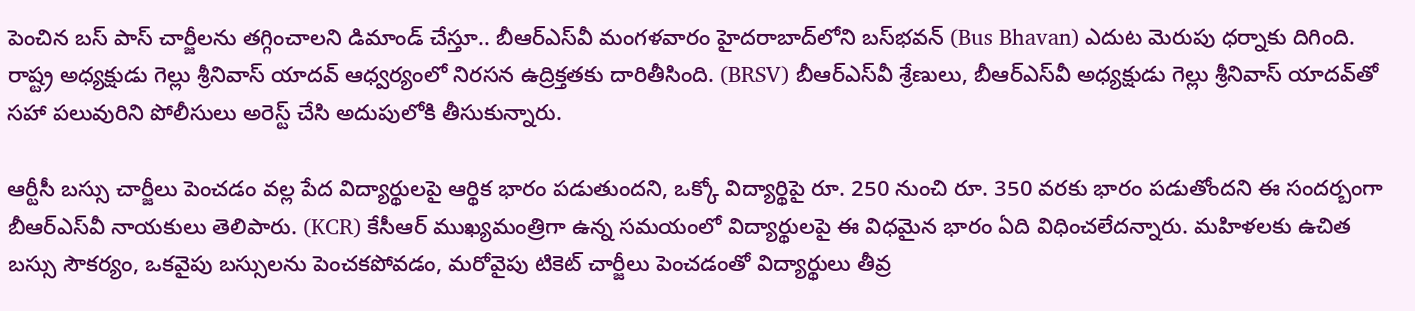పెంచిన బస్ పాస్ చార్జీలను తగ్గించాలని డిమాండ్ చేస్తూ.. బీఆర్ఎస్‌వీ మంగళవారం హైదరాబాద్‌లోని బస్‌భవన్ (Bus Bhavan) ఎదుట మెరుపు ధర్నాకు దిగింది. రాష్ట్ర అధ్యక్షుడు గెల్లు శ్రీనివాస్ యాదవ్ ఆధ్వర్యంలో నిరసన ఉద్రిక్తతకు దారితీసింది. (BRSV) బీఆర్ఎస్‌వీ శ్రేణులు, బీఆర్ఎస్‌వీ అధ్యక్షుడు గెల్లు శ్రీనివాస్ యాదవ్‌తో సహా పలువురిని పోలీసులు అరెస్ట్ చేసి అదుపులోకి తీసుకున్నారు.

ఆర్టీసీ బస్సు చార్జీలు పెంచడం వల్ల పేద విద్యార్థులపై ఆర్థిక భారం పడుతుందని, ఒక్కో విద్యార్థిపై రూ. 250 నుంచి రూ. 350 వరకు భారం పడుతోందని ఈ సందర్బంగా బీఆర్ఎస్‌వీ నాయకులు తెలిపారు. (KCR) కేసీఆర్ ముఖ్యమంత్రిగా ఉన్న సమయంలో విద్యార్థులపై ఈ విధమైన భారం ఏది విధించలేదన్నారు. మహిళలకు ఉచిత బస్సు సౌకర్యం, ఒకవైపు బస్సులను పెంచకపోవడం, మరోవైపు టికెట్ చార్జీలు పెంచడంతో విద్యార్థులు తీవ్ర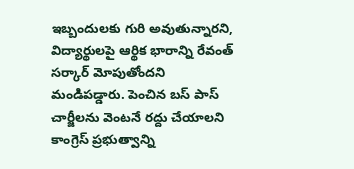ఇబ్బందులకు గురి అవుతున్నారని, విద్యార్థులపై ఆర్థిక భారాన్ని రేవంత్ సర్కార్ మోపుతోందని మండిపడ్డారు. పెంచిన బస్ పాస్ చార్జీలను వెంటనే రద్దు చేయాలని కాంగ్రెస్ ప్రభుత్వాన్ని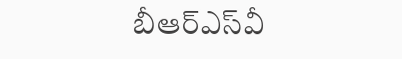బీఆర్ఎస్‌వీ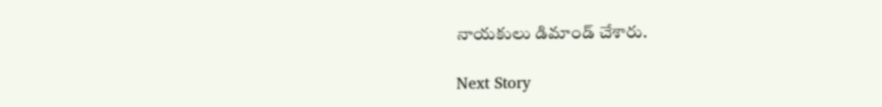నాయకులు డిమాండ్ చేశారు.

Next Story